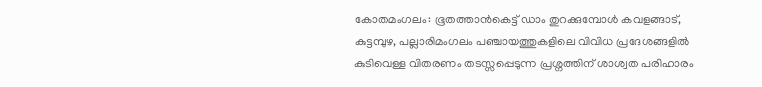കോതമംഗലം: ഭൂതത്താൻകെട്ട് ഡാം തുറക്കുമ്പോൾ കവളങ്ങാട്, കുട്ടമ്പുഴ, പല്ലാരിമംഗലം പഞ്ചായത്തുകളിലെ വിവിധ പ്രദേശങ്ങളിൽ കുടിവെള്ള വിതരണം തടസ്സപ്പെടുന്ന പ്രശ്നത്തിന് ശാശ്വത പരിഹാരം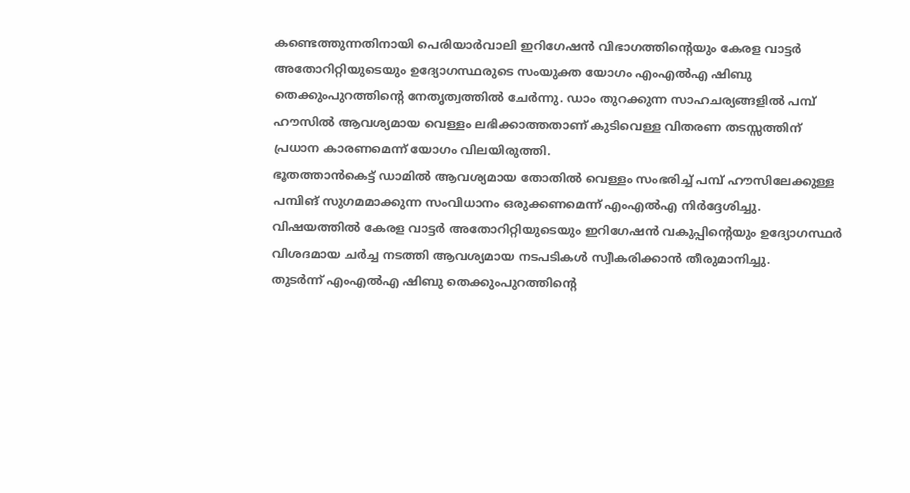കണ്ടെത്തുന്നതിനായി പെരിയാർവാലി ഇറിഗേഷൻ വിഭാഗത്തിന്റെയും കേരള വാട്ടർ അതോറിറ്റിയുടെയും ഉദ്യോഗസ്ഥരുടെ സംയുക്ത യോഗം എംഎൽഎ ഷിബു തെക്കുംപുറത്തിന്റെ നേതൃത്വത്തിൽ ചേർന്നു. ഡാം തുറക്കുന്ന സാഹചര്യങ്ങളിൽ പമ്പ് ഹൗസിൽ ആവശ്യമായ വെള്ളം ലഭിക്കാത്തതാണ് കുടിവെള്ള വിതരണ തടസ്സത്തിന് പ്രധാന കാരണമെന്ന് യോഗം വിലയിരുത്തി.
ഭൂതത്താൻകെട്ട് ഡാമിൽ ആവശ്യമായ തോതിൽ വെള്ളം സംഭരിച്ച് പമ്പ് ഹൗസിലേക്കുള്ള പമ്പിങ് സുഗമമാക്കുന്ന സംവിധാനം ഒരുക്കണമെന്ന് എംഎൽഎ നിർദ്ദേശിച്ചു. വിഷയത്തിൽ കേരള വാട്ടർ അതോറിറ്റിയുടെയും ഇറിഗേഷൻ വകുപ്പിന്റെയും ഉദ്യോഗസ്ഥർ വിശദമായ ചർച്ച നടത്തി ആവശ്യമായ നടപടികൾ സ്വീകരിക്കാൻ തീരുമാനിച്ചു.
തുടർന്ന് എംഎൽഎ ഷിബു തെക്കുംപുറത്തിന്റെ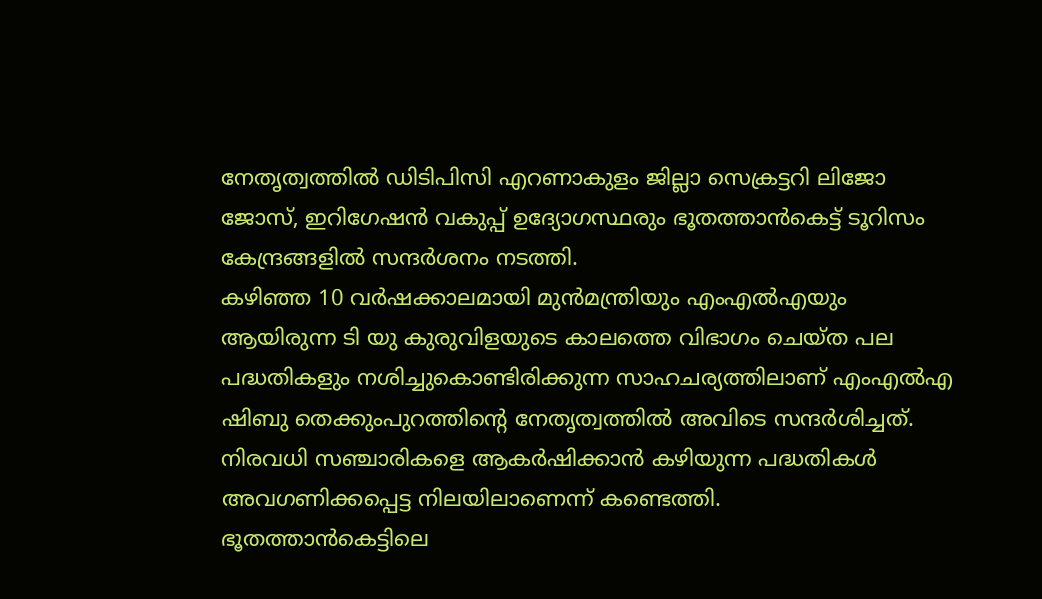നേതൃത്വത്തിൽ ഡിടിപിസി എറണാകുളം ജില്ലാ സെക്രട്ടറി ലിജോ ജോസ്, ഇറിഗേഷൻ വകുപ്പ് ഉദ്യോഗസ്ഥരും ഭൂതത്താൻകെട്ട് ടൂറിസം കേന്ദ്രങ്ങളിൽ സന്ദർശനം നടത്തി.
കഴിഞ്ഞ 10 വർഷക്കാലമായി മുൻമന്ത്രിയും എംഎൽഎയും ആയിരുന്ന ടി യു കുരുവിളയുടെ കാലത്തെ വിഭാഗം ചെയ്ത പല പദ്ധതികളും നശിച്ചുകൊണ്ടിരിക്കുന്ന സാഹചര്യത്തിലാണ് എംഎൽഎ ഷിബു തെക്കുംപുറത്തിന്റെ നേതൃത്വത്തിൽ അവിടെ സന്ദർശിച്ചത്. നിരവധി സഞ്ചാരികളെ ആകർഷിക്കാൻ കഴിയുന്ന പദ്ധതികൾ അവഗണിക്കപ്പെട്ട നിലയിലാണെന്ന് കണ്ടെത്തി.
ഭൂതത്താൻകെട്ടിലെ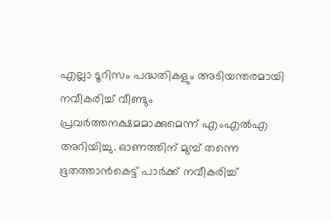എല്ലാ ടൂറിസം പദ്ധതികളും അടിയന്തരമായി നവീകരിച്ച് വീണ്ടും പ്രവർത്തനക്ഷമമാക്കുമെന്ന് എംഎൽഎ അറിയിച്ചു. ഓണത്തിന് മുമ്പ് തന്നെ ഭൂതത്താൻകെട്ട് പാർക്ക് നവീകരിച്ച്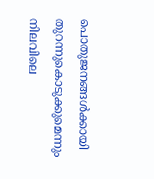പൊതുജനങ്ങൾക്കായി തുറന്നുകൊടുക്കുമെന്നും നിലവിലെ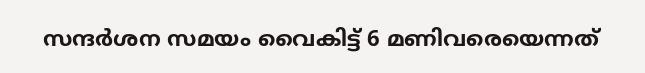സന്ദർശന സമയം വൈകിട്ട് 6 മണിവരെയെന്നത്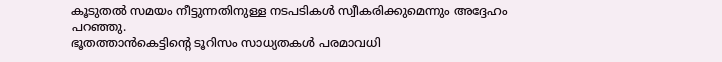കൂടുതൽ സമയം നീട്ടുന്നതിനുള്ള നടപടികൾ സ്വീകരിക്കുമെന്നും അദ്ദേഹം പറഞ്ഞു.
ഭൂതത്താൻകെട്ടിന്റെ ടൂറിസം സാധ്യതകൾ പരമാവധി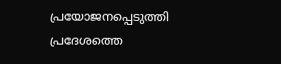പ്രയോജനപ്പെടുത്തി പ്രദേശത്തെ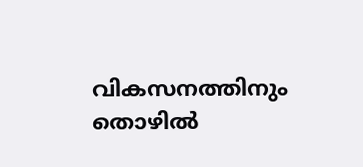വികസനത്തിനും തൊഴിൽ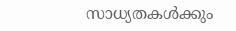സാധ്യതകൾക്കും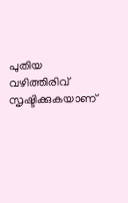പുതിയ വഴിത്തിരിവ് സൃഷ്ടിക്കുകയാണ്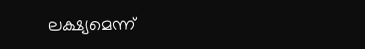ലക്ഷ്യമെന്ന്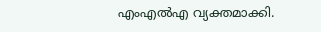എംഎൽഎ വ്യക്തമാക്കി.